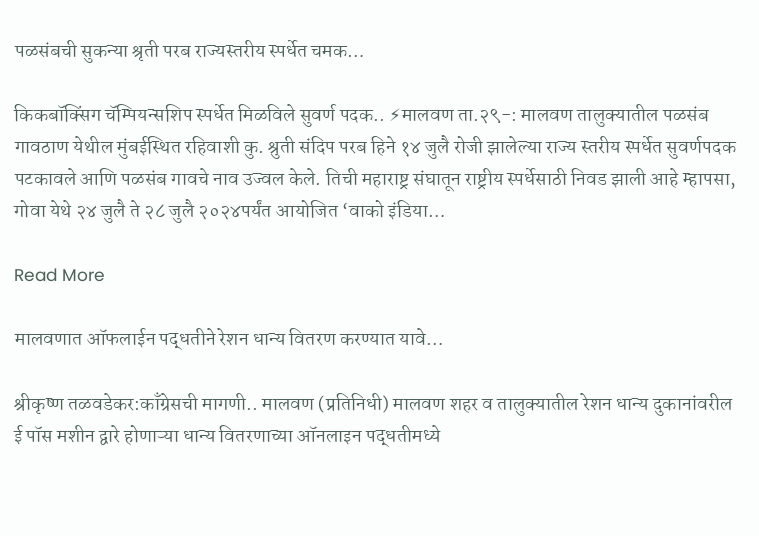पळसंबची सुकन्या श्रृती परब राज्यस्तरीय स्पर्धेत चमक…

किकबॉक्सिंग चॅम्पियन्सशिप स्पर्धेत मिळविले सुवर्ण पदक.. ⚡मालवण ता.२९-: मालवण तालुक्यातील पळसंब गावठाण येथील मुंबईस्थित रहिवाशी कु. श्रुती संदिप परब हिने १४ जुलै रोजी झालेल्या राज्य स्तरीय स्पर्धेत सुवर्णपदक पटकावले आणि पळसंब गावचे नाव उज्वल केले. तिची महाराष्ट्र संघातून राष्ट्रीय स्पर्धेसाठी निवड झाली आहे म्हापसा, गोवा येथे २४ जुलै ते २८ जुलै २०२४पर्यंत आयोजित ‘वाको इंडिया…

Read More

मालवणात ऑफलाईन पद्धतीने रेशन धान्य वितरण करण्यात यावे…

श्रीकृष्ण तळवडेकर:काँग्रेसची मागणी.. मालवण (प्रतिनिधी) मालवण शहर व तालुक्यातील रेशन धान्य दुकानांवरील ई पॉस मशीन द्वारे होणाऱ्या धान्य वितरणाच्या ऑनलाइन पद्धतीमध्ये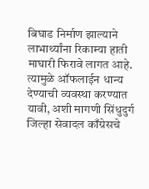बिघाड निर्माण झाल्याने लाभार्थ्यांना रिकाम्या हाती माघारी फिरावे लागत आहे. त्यामुळे ऑफलाईन धान्य देण्याची व्यवस्था करण्यात यावी, अशी मागणी सिंधुदुर्ग जिल्हा सेवादल काँग्रेसचे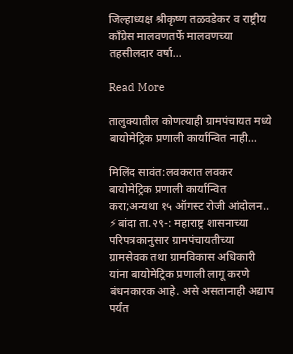जिल्हाध्यक्ष श्रीकृष्ण तळवडेकर व राष्ट्रीय काँग्रेस मालवणतर्फे मालवणच्या तहसीलदार वर्षा…

Read More

तालुक्यातील कोणत्याही ग्रामपंचायत मध्ये बायोमेट्रिक प्रणाली कार्यान्वित नाही…

मिलिंद सावंत:लवकरात लवकर बायोमेट्रिक प्रणाली कार्यान्वित करा;अन्यथा १५ ऑगस्ट रोजी आंदोलन.. ⚡बांदा ता.२९-: महाराष्ट्र शासनाच्या परिपत्रकानुसार ग्रामपंचायतीच्या ग्रामसेवक तथा ग्रामविकास अधिकारी यांना बायोमेट्रिक प्रणाली लागू करणे बंधनकारक आहे. असे असतानाही अ‌द्याप पर्यंत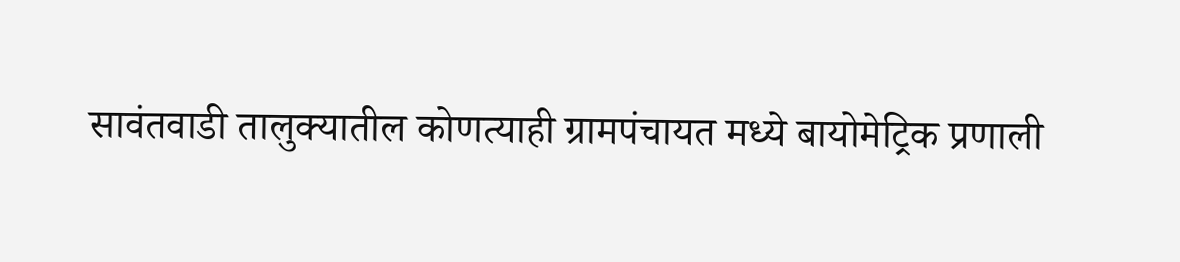सावंतवाडी तालुक्यातील कोणत्याही ग्रामपंचायत मध्ये बायोमेट्रिक प्रणाली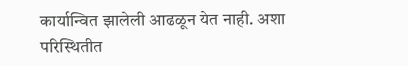कार्यान्वित झालेली आढळून येत नाही. अशा परिस्थितीत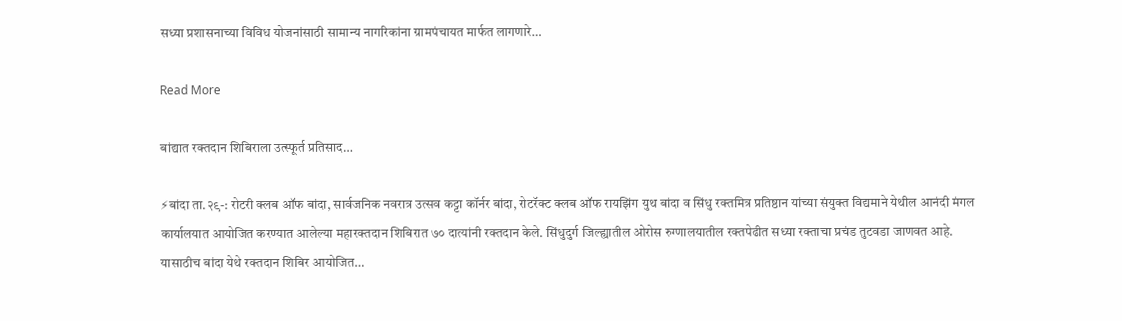सध्या प्रशासनाच्या विविध योजनांसाठी सामान्य नागरिकांना ग्रामपंचायत मार्फत लागणारे…

Read More

बांद्यात रक्तदान शिबिराला उत्स्फूर्त प्रतिसाद…

⚡बांदा ता.२९-: रोटरी क्लब ऑफ बांदा, सार्वजनिक नवरात्र उत्सव कट्टा कॉर्नर बांदा, रोटरॅक्ट क्लब ऑफ रायझिंग युथ बांदा व सिंधु रक्तमित्र प्रतिष्ठान यांच्या संयुक्त विद्यमाने येथील आनंदी मंगल कार्यालयात आयोजित करण्यात आलेल्या महारक्तदान शिबिरात ७० दात्यांनी रक्तदान केले. सिंधुदुर्ग जिल्ह्यातील ओरोस रुग्णालयातील रक्तपेढीत सध्या रक्ताचा प्रचंड तुटवडा जाणवत आहे. यासाठीच बांदा येथे रक्तदान शिबिर आयोजित…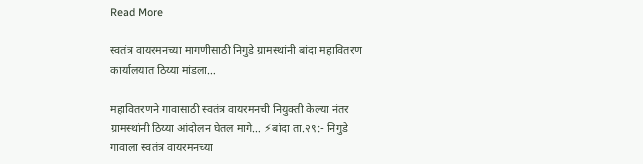Read More

स्वतंत्र वायरमनच्या मागणीसाठी निगुडे ग्रामस्थांनी बांदा महावितरण कार्यालयात ठिय्या मांडला…

महावितरणने गावासाठी स्वतंत्र वायरमनची नियुक्ती केल्या नंतर ग्रामस्थांनी ठिय्या आंदोलन घेतल मागे… ⚡बांदा ता.२९:- निगुडे गावाला स्वतंत्र वायरमनच्या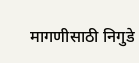मागणीसाठी निगुडे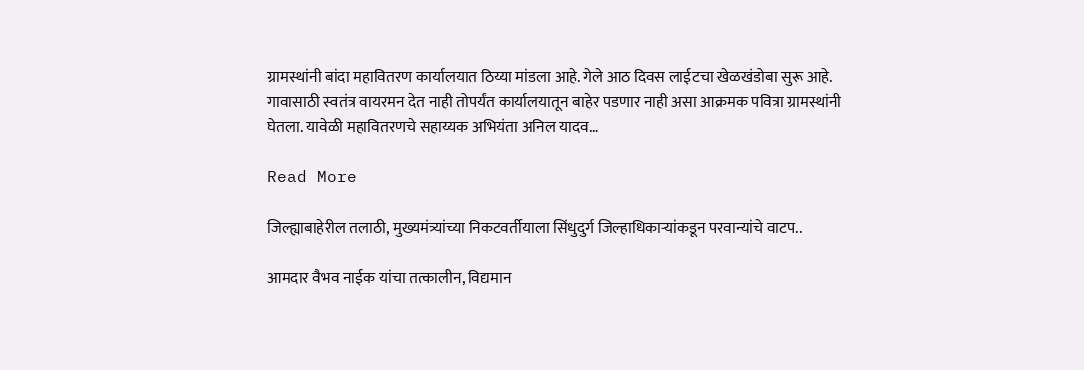ग्रामस्थांनी बांदा महावितरण कार्यालयात ठिय्या मांडला आहे. गेले आठ दिवस लाईटचा खेळखंडोबा सुरू आहे. गावासाठी स्वतंत्र वायरमन देत नाही तोपर्यंत कार्यालयातून बाहेर पडणार नाही असा आक्रमक पवित्रा ग्रामस्थांनी घेतला. यावेळी महावितरणचे सहाय्यक अभियंता अनिल यादव…

Read More

जिल्ह्याबाहेरील तलाठी, मुख्यमंत्र्यांच्या निकटवर्तीयाला सिंधुदुर्ग जिल्हाधिकाऱ्यांकडून परवान्यांचे वाटप..

आमदार वैभव नाईक यांचा तत्कालीन, विद्यमान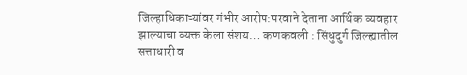जिल्हाधिकाऱ्यांवर गंभीर आरोप:परवाने देताना आर्थिक व्यवहार झाल्याचा व्यक्त केला संशय… कणकवली : सिंधुदुर्ग जिल्ह्यातील सत्ताधारी व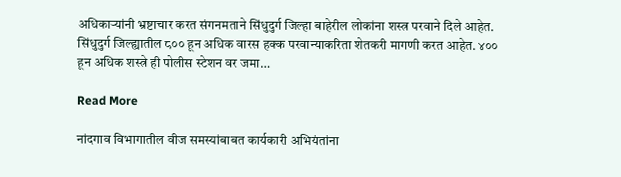अधिकाऱ्यांनी भ्रष्टाचार करत संगनमताने सिंधुदुर्ग जिल्हा बाहेरील लोकांना शस्त्र परवाने दिले आहेत. सिंधुदुर्ग जिल्ह्यातील ८०० हून अधिक वारस हक्क परवान्याकरिता शेतकरी मागणी करत आहेत. ४०० हून अधिक शस्त्रे ही पोलीस स्टेशन वर जमा…

Read More

नांदगाव विभागातील वीज समस्यांबाबत कार्यकारी अभियंतांना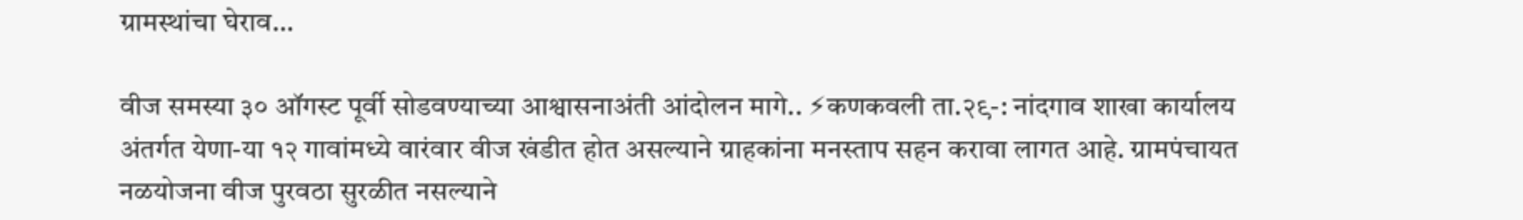ग्रामस्थांचा घेराव…

वीज समस्या ३० ऑगस्ट पूर्वी सोडवण्याच्या आश्वासनाअंती आंदोलन मागे.. ⚡कणकवली ता.२९-: नांदगाव शाखा कार्यालय अंतर्गत येणा-या १२ गावांमध्ये वारंवार वीज खंडीत होत असल्याने ग्राहकांना मनस्ताप सहन करावा लागत आहे. ग्रामपंचायत नळयोजना वीज पुरवठा सुरळीत नसल्याने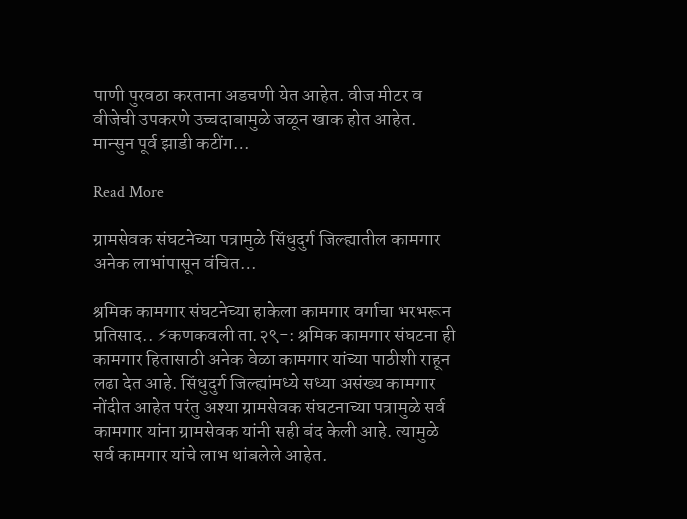पाणी पुरवठा करताना अडचणी येत आहेत. वीज मीटर व वीजेची उपकरणे उच्चदाबामुळे जळून खाक होत आहेत. मान्सुन पूर्व झाडी कटींग…

Read More

ग्रामसेवक संघटनेच्या पत्रामुळे सिंधुदुर्ग जिल्ह्यातील कामगार अनेक लाभांपासून वंचित…

श्रमिक कामगार संघटनेच्या हाकेला कामगार वर्गाचा भरभरून प्रतिसाद.. ⚡कणकवली ता.२९-: श्रमिक कामगार संघटना ही कामगार हितासाठी अनेक वेळा कामगार यांच्या पाठीशी राहून लढा देत आहे. सिंधुदुर्ग जिल्ह्यांमध्ये सध्या असंख्य कामगार नोंदीत आहेत परंतु अश्या ग्रामसेवक संघटनाच्या पत्रामुळे सर्व कामगार यांना ग्रामसेवक यांनी सही बंद केली आहे. त्यामुळे सर्व कामगार यांचे लाभ थांबलेले आहेत.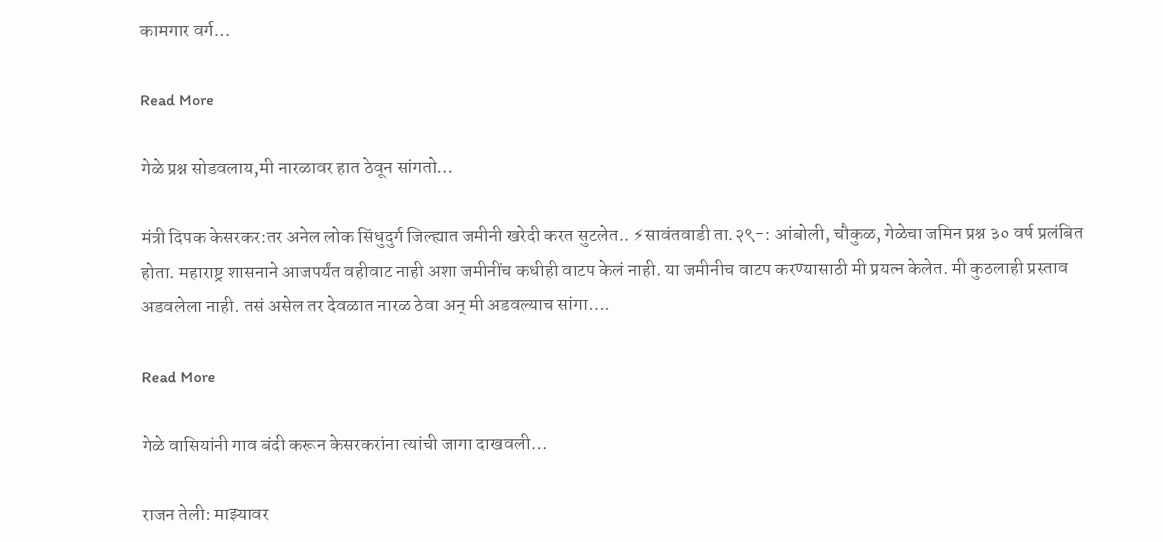कामगार वर्ग…

Read More

गेळे प्रश्न सोडवलाय,मी नारळावर हात ठेवून सांगतो…

मंत्री दिपक केसरकर:तर अनेल लोक सिंधुदुर्ग जिल्ह्यात जमीनी खरेदी करत सुटलेत.. ⚡सावंतवाडी ता.२९-: आंबोली, चौकुळ, गेळेचा जमिन प्रश्न ३० वर्ष प्रलंबित होता. महाराष्ट्र शासनाने आजपर्यंत वहीवाट नाही अशा जमीनींच कधीही वाटप केलं नाही. या जमीनीच वाटप करण्यासाठी मी प्रयत्न केलेत. मी कुठलाही प्रस्ताव अडवलेला नाही. तसं असेल तर देवळात नारळ ठेवा अन् मी अडवल्याच सांगा….

Read More

गेळे वासियांनी गाव बंदी करून केसरकरांना त्यांची जागा दाखवली…

राजन तेली: माझ्यावर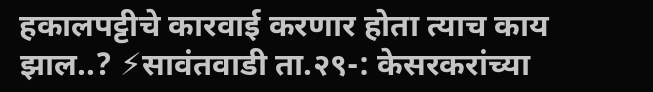हकालपट्टीचे कारवाई करणार होता त्याच काय झाल..? ⚡सावंतवाडी ता.२९-: केसरकरांच्या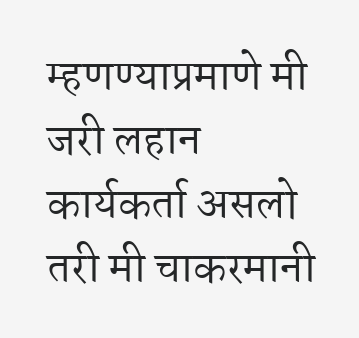म्हणण्याप्रमाणे मी जरी लहान कार्यकर्ता असलो तरी मी चाकरमानी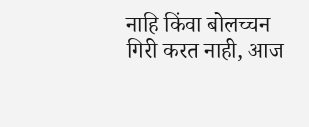नाहि किंवा बोलच्चन गिरी करत नाही, आज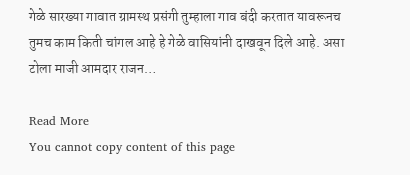गेळे सारख्या गावात ग्रामस्थ प्रसंगी तुम्हाला गाव बंदी करतात यावरूनच तुमच काम किती चांगल आहे हे गेळे वासियांनी दाखवून दिले आहे. असा टोला माजी आमदार राजन…

Read More
You cannot copy content of this page